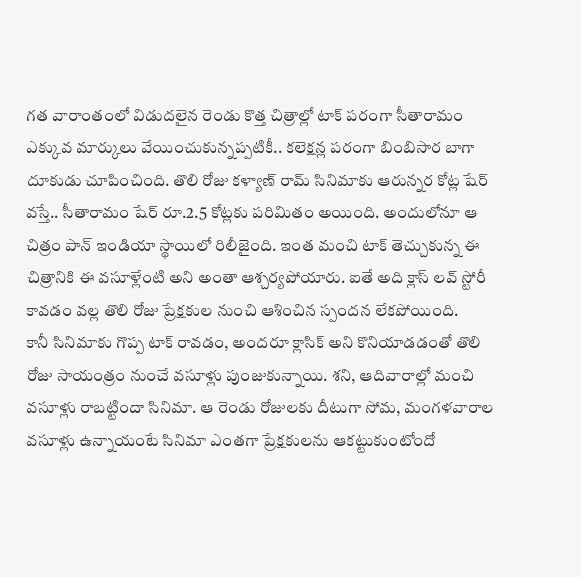గత వారాంతంలో విడుదలైన రెండు కొత్త చిత్రాల్లో టాక్ పరంగా సీతారామం ఎక్కువ మార్కులు వేయించుకున్నప్పటికీ.. కలెక్షన్ల పరంగా బింబిసార బాగా దూకుడు చూపించింది. తొలి రోజు కళ్యాణ్ రామ్ సినిమాకు ఆరున్నర కోట్ల షేర్ వస్తే.. సీతారామం షేర్ రూ.2.5 కోట్లకు పరిమితం అయింది. అందులోనూ ఆ చిత్రం పాన్ ఇండియా స్థాయిలో రిలీజైంది. ఇంత మంచి టాక్ తెచ్చుకున్న ఈ చిత్రానికి ఈ వసూళ్లేంటి అని అంతా ఆశ్చర్యపోయారు. ఐతే అది క్లాస్ లవ్ స్టోరీ కావడం వల్ల తొలి రోజు ప్రేక్షకుల నుంచి ఆశించిన స్పందన లేకపోయింది.
కానీ సినిమాకు గొప్ప టాక్ రావడం, అందరూ క్లాసిక్ అని కొనియాడడంతో తొలి రోజు సాయంత్రం నుంచే వసూళ్లు పుంజుకున్నాయి. శని, ఆదివారాల్లో మంచి వసూళ్లు రాబట్టిందా సినిమా. ఆ రెండు రోజులకు దీటుగా సోమ, మంగళవారాల వసూళ్లు ఉన్నాయంటే సినిమా ఎంతగా ప్రేక్షకులను ఆకట్టుకుంటోందో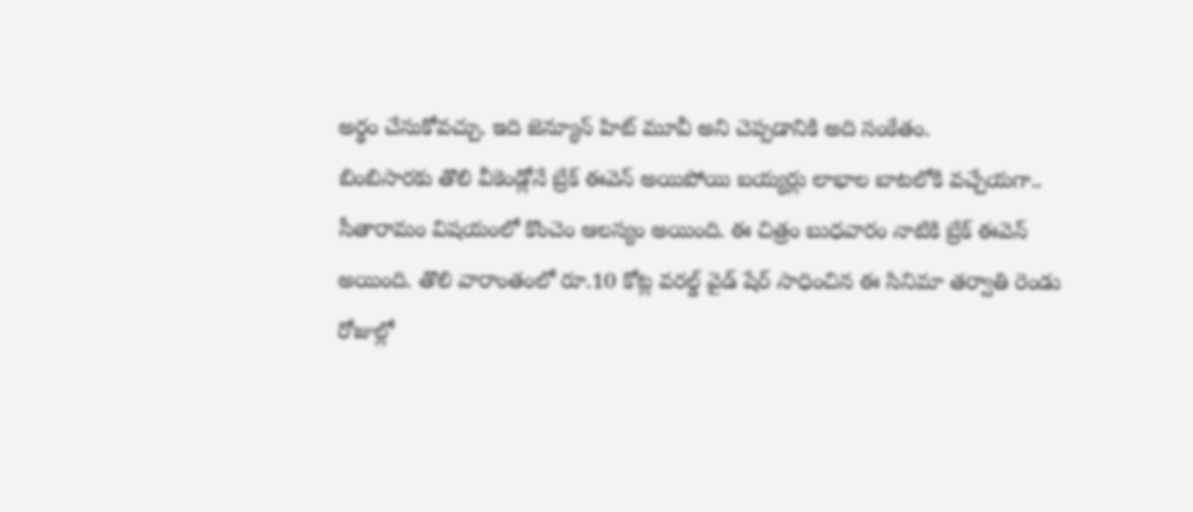అర్థం చేసుకోవచ్చు. ఇది జెన్యూన్ హిట్ మూవీ అని చెప్పడానికి అది సంకేతం.
బింబిసారకు తొలి వీకెండ్లోనే బ్రేక్ ఈవెన్ అయిపోయి బయ్యర్లు లాభాల బాటలోకి వచ్చేయగా.. సీతారామం విషయంలో కొంచెం ఆలస్యం అయింది. ఈ చిత్రం బుధవారం నాటికి బ్రేక్ ఈవెన్ అయింది. తొలి వారాంతంలో రూ.10 కోట్ల వరల్డ్ వైడ్ షేర్ సాధించిన ఈ సినిమా తర్వాతి రెండు రోజుల్లో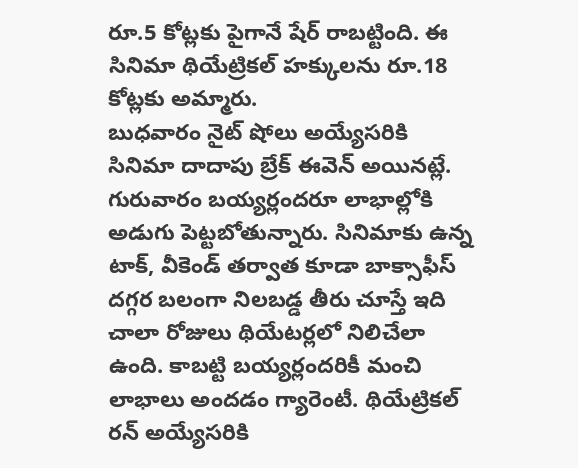రూ.5 కోట్లకు పైగానే షేర్ రాబట్టింది. ఈ సినిమా థియేట్రికల్ హక్కులను రూ.18 కోట్లకు అమ్మారు.
బుధవారం నైట్ షోలు అయ్యేసరికి సినిమా దాదాపు బ్రేక్ ఈవెన్ అయినట్లే. గురువారం బయ్యర్లందరూ లాభాల్లోకి అడుగు పెట్టబోతున్నారు. సినిమాకు ఉన్న టాక్, వీకెండ్ తర్వాత కూడా బాక్సాఫీస్ దగ్గర బలంగా నిలబడ్డ తీరు చూస్తే ఇది చాలా రోజులు థియేటర్లలో నిలిచేలా ఉంది. కాబట్టి బయ్యర్లందరికీ మంచి లాభాలు అందడం గ్యారెంటీ. థియేట్రికల్ రన్ అయ్యేసరికి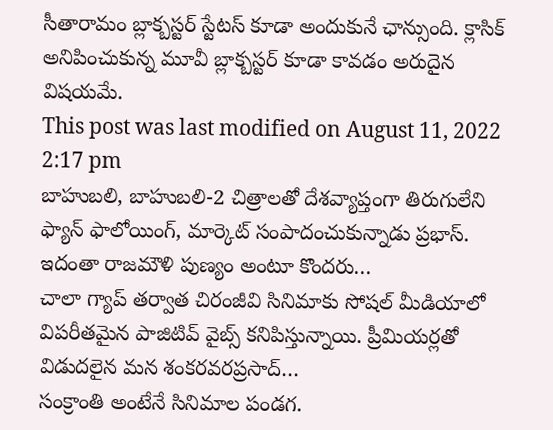సీతారామం బ్లాక్బస్టర్ స్టేటస్ కూడా అందుకునే ఛాన్సుంది. క్లాసిక్ అనిపించుకున్న మూవీ బ్లాక్బస్టర్ కూడా కావడం అరుదైన విషయమే.
This post was last modified on August 11, 2022 2:17 pm
బాహుబలి, బాహుబలి-2 చిత్రాలతో దేశవ్యాప్తంగా తిరుగులేని ఫ్యాన్ ఫాలోయింగ్, మార్కెట్ సంపాదంచుకున్నాడు ప్రభాస్. ఇదంతా రాజమౌళి పుణ్యం అంటూ కొందరు…
చాలా గ్యాప్ తర్వాత చిరంజీవి సినిమాకు సోషల్ మీడియాలో విపరీతమైన పాజిటివ్ వైబ్స్ కనిపిస్తున్నాయి. ప్రీమియర్లతో విడుదలైన మన శంకరవరప్రసాద్…
సంక్రాంతి అంటేనే సినిమాల పండగ.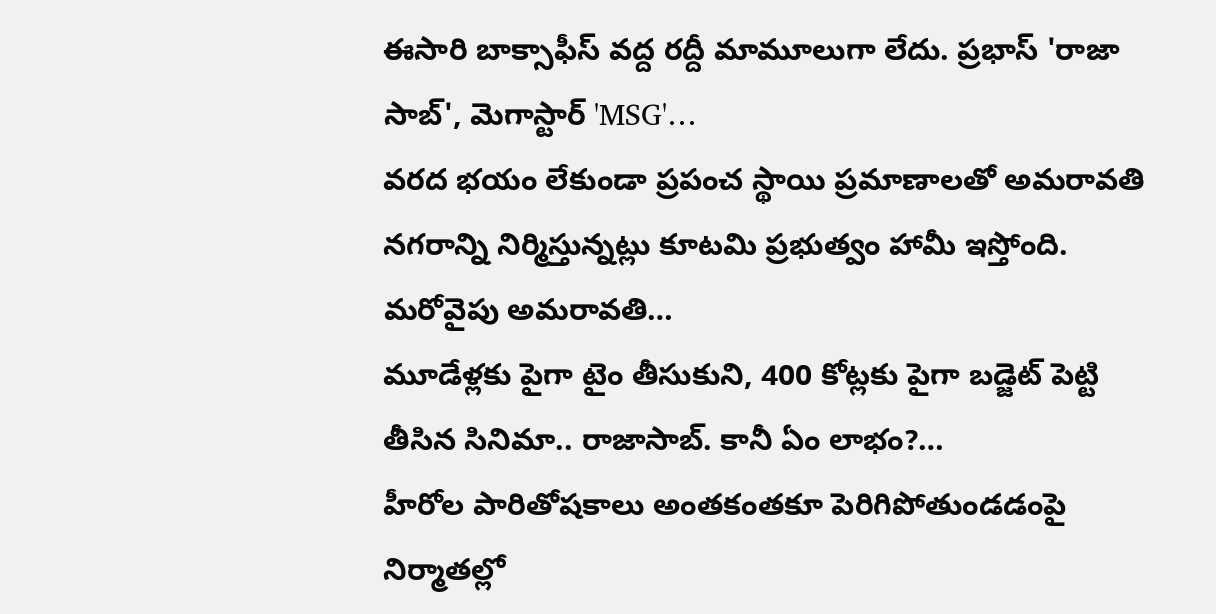ఈసారి బాక్సాఫీస్ వద్ద రద్దీ మామూలుగా లేదు. ప్రభాస్ 'రాజా సాబ్', మెగాస్టార్ 'MSG'…
వరద భయం లేకుండా ప్రపంచ స్థాయి ప్రమాణాలతో అమరావతి నగరాన్ని నిర్మిస్తున్నట్లు కూటమి ప్రభుత్వం హామీ ఇస్తోంది. మరోవైపు అమరావతి…
మూడేళ్లకు పైగా టైం తీసుకుని, 400 కోట్లకు పైగా బడ్జెట్ పెట్టి తీసిన సినిమా.. రాజాసాబ్. కానీ ఏం లాభం?…
హీరోల పారితోషకాలు అంతకంతకూ పెరిగిపోతుండడంపై నిర్మాతల్లో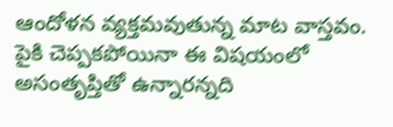ఆందోళన వ్యక్తమవుతున్న మాట వాస్తవం. పైకి చెప్పకపోయినా ఈ విషయంలో అసంతృప్తితో ఉన్నారన్నది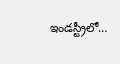ఇండస్ట్రీలో…